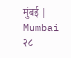मुंबई | Mumbai
२८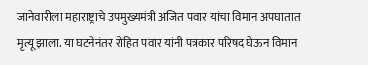जानेवारीला महाराष्ट्राचे उपमुख्यमंत्री अजित पवार यांचा विमान अपघातात मृत्यू झाला. या घटनेनंतर रोहित पवार यांनी पत्रकार परिषद घेऊन विमान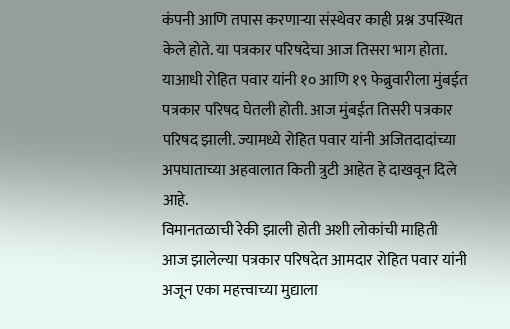कंपनी आणि तपास करणाऱ्या संस्थेवर काही प्रश्न उपस्थित केले होते. या पत्रकार परिषदेचा आज तिसरा भाग होता. याआधी रोहित पवार यांनी १० आणि १९ फेब्रुवारीला मुंबईत पत्रकार परिषद घेतली होती. आज मुंबईत तिसरी पत्रकार परिषद झाली. ज्यामध्ये रोहित पवार यांनी अजितदादांच्या अपघाताच्या अहवालात किती त्रुटी आहेत हे दाखवून दिले आहे.
विमानतळाची रेकी झाली होती अशी लोकांची माहिती
आज झालेल्या पत्रकार परिषदेत आमदार रोहित पवार यांनी अजून एका महत्त्वाच्या मुद्याला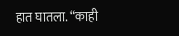हात घातला. “काही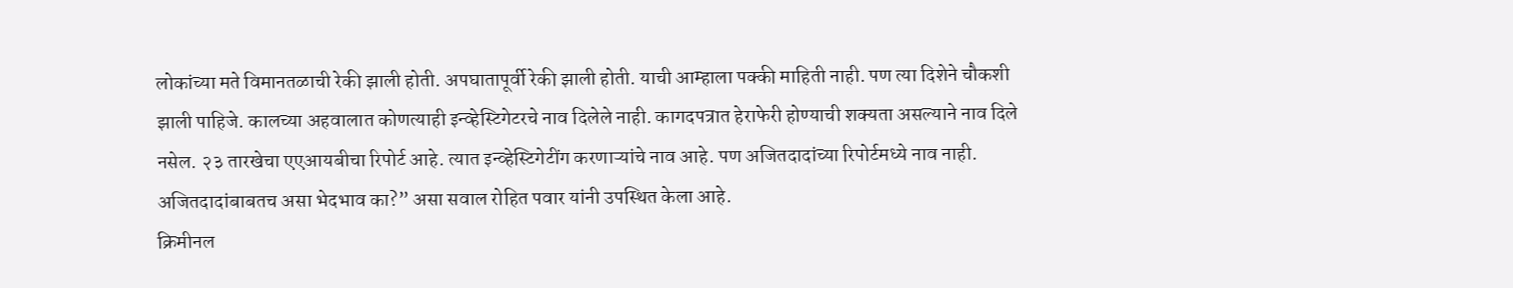लोकांच्या मते विमानतळाची रेकी झाली होती. अपघातापूर्वी रेकी झाली होती. याची आम्हाला पक्की माहिती नाही. पण त्या दिशेने चौकशी झाली पाहिजे. कालच्या अहवालात कोणत्याही इन्व्हेस्टिगेटरचे नाव दिलेले नाही. कागदपत्रात हेराफेरी होण्याची शक्यता असल्याने नाव दिले नसेल. २३ तारखेचा एएआयबीचा रिपोर्ट आहे. त्यात इन्व्हेस्टिगेटींग करणाऱ्यांचे नाव आहे. पण अजितदादांच्या रिपोर्टमध्ये नाव नाही. अजितदादांबाबतच असा भेदभाव का?” असा सवाल रोहित पवार यांनी उपस्थित केला आहे.
क्रिमीनल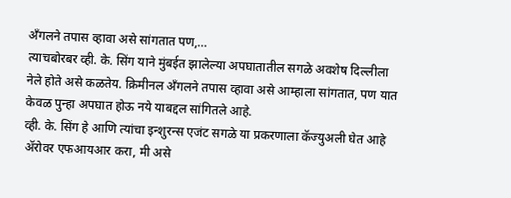अँगलने तपास व्हावा असे सांगतात पण,…
त्याचबोरबर व्ही. के. सिंग याने मुंबईत झालेल्या अपघातातील सगळे अवशेष दिल्लीला नेले होते असे कळतेय. क्रिमीनल ॲंगलने तपास व्हावा असे आम्हाला सांगतात, पण यात केवळ पुन्हा अपघात होऊ नये याबद्दल सांगितले आहे.
व्ही. के. सिंग हे आणि त्यांचा इन्शुरन्स एजंट सगळे या प्रकरणाला कॅज्युअली घेत आहे
ॲरोवर एफआयआर करा, मी असे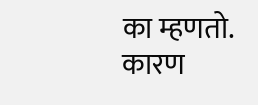का म्हणतो. कारण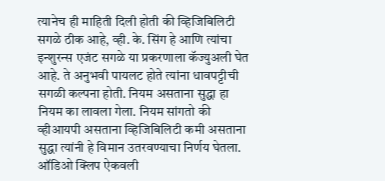त्यानेच ही माहिती दिली होती की व्हिजिबिलिटी सगळे ठीक आहे, व्ही. के. सिंग हे आणि त्यांचा इन्शुरन्स एजंट सगळे या प्रकरणाला कॅज्युअली घेत आहे. ते अनुभवी पायलट होते त्यांना धावपट्टीची सगळी कल्पना होती. नियम असताना सुद्धा हा नियम का लावला गेला. नियम सांगतो की व्हीआयपी असताना व्हिजिबिलिटी कमी असताना सुद्धा त्यांनी हे विमान उतरवण्याचा निर्णय घेतला.
ऑडिओ क्लिप ऐकवली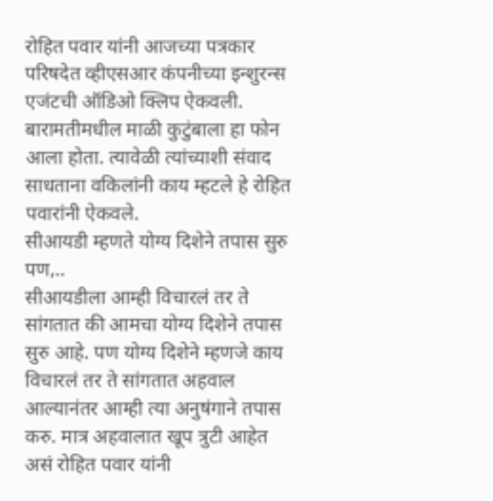रोहित पवार यांनी आजच्या पत्रकार परिषदेत व्हीएसआर कंपनीच्या इन्शुरन्स एजंटची ऑडिओ क्लिप ऐकवली. बारामतीमधील माळी कुटुंबाला हा फोन आला होता. त्यावेळी त्यांच्याशी संवाद साधताना वकिलांनी काय म्हटले हे रोहित पवारांनी ऐकवले.
सीआयडी म्हणते योग्य दिशेने तपास सुरु पण,..
सीआयडीला आम्ही विचारलं तर ते सांगतात की आमचा योग्य दिशेने तपास सुरु आहे. पण योग्य दिशेने म्हणजे काय विचारलं तर ते सांगतात अहवाल आल्यानंतर आम्ही त्या अनुषंगाने तपास करु. मात्र अहवालात खूप त्रुटी आहेत असं रोहित पवार यांनी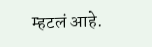म्हटलं आहे.